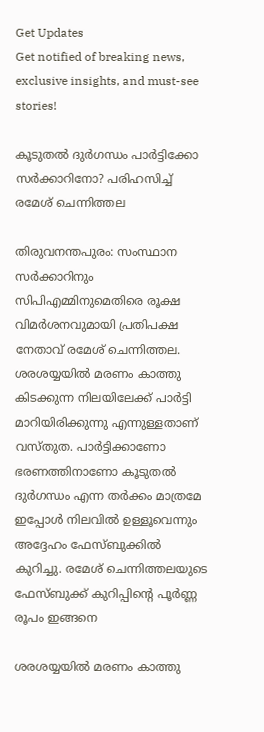Get Updates
Get notified of breaking news, exclusive insights, and must-see stories!

കൂടുതല്‍ ദുര്‍ഗന്ധം പാര്‍ട്ടിക്കോ സര്‍ക്കാറിനോ? പരിഹസിച്ച് രമേശ് ചെന്നിത്തല

തിരുവനന്തപുരം: സംസ്ഥാന സര്‍ക്കാറിനും സിപിഎമ്മിനുമെതിരെ രൂക്ഷ വിമര്‍ശനവുമായി പ്രതിപക്ഷ നേതാവ് രമേശ് ചെന്നിത്തല. ശരശയ്യയിൽ മരണം കാത്തു കിടക്കുന്ന നിലയിലേക്ക് പാർട്ടി മാറിയിരിക്കുന്നു എന്നുള്ളതാണ് വസ്തുത. പാർട്ടിക്കാണോ ഭരണത്തിനാണോ കൂടുതൽ ദുർഗന്ധം എന്ന തർക്കം മാത്രമേ ഇപ്പോൾ നിലവിൽ ഉള്ളൂവെന്നും അദ്ദേഹം ഫേസ്ബുക്കില്‍ കുറിച്ചു. രമേശ് ചെന്നിത്തലയുടെ ഫേസ്ബുക്ക് കുറിപ്പിന്‍റെ പൂര്‍ണ്ണ രൂപം ഇങ്ങനെ

ശരശയ്യയിൽ മരണം കാത്തു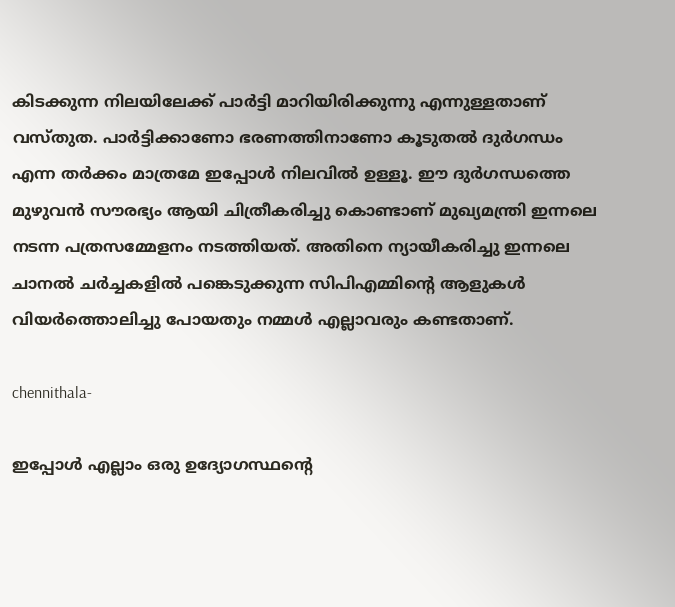കിടക്കുന്ന നിലയിലേക്ക് പാർട്ടി മാറിയിരിക്കുന്നു എന്നുള്ളതാണ് വസ്തുത. പാർട്ടിക്കാണോ ഭരണത്തിനാണോ കൂടുതൽ ദുർഗന്ധം എന്ന തർക്കം മാത്രമേ ഇപ്പോൾ നിലവിൽ ഉള്ളൂ. ഈ ദുർഗന്ധത്തെ മുഴുവൻ സൗരഭ്യം ആയി ചിത്രീകരിച്ചു കൊണ്ടാണ് മുഖ്യമന്ത്രി ഇന്നലെ നടന്ന പത്രസമ്മേളനം നടത്തിയത്. അതിനെ ന്യായീകരിച്ചു ഇന്നലെ ചാനൽ ചർച്ചകളിൽ പങ്കെടുക്കുന്ന സിപിഎമ്മിന്റെ ആളുകൾ വിയർത്തൊലിച്ചു പോയതും നമ്മൾ എല്ലാവരും കണ്ടതാണ്.

chennithala-

ഇപ്പോൾ എല്ലാം ഒരു ഉദ്യോഗസ്ഥന്റെ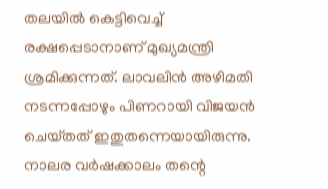തലയിൽ കെട്ടിവെച്ച് രക്ഷപ്പെടാനാണ് മുഖ്യമന്ത്രി ശ്രമിക്കുന്നത്. ലാവലിൻ അഴിമതി നടന്നപ്പോഴും പിണറായി വിജയൻ ചെയ്‌തത്‌ ഇതുതന്നെയായിരുന്നു. നാലര വർഷക്കാലം തന്റെ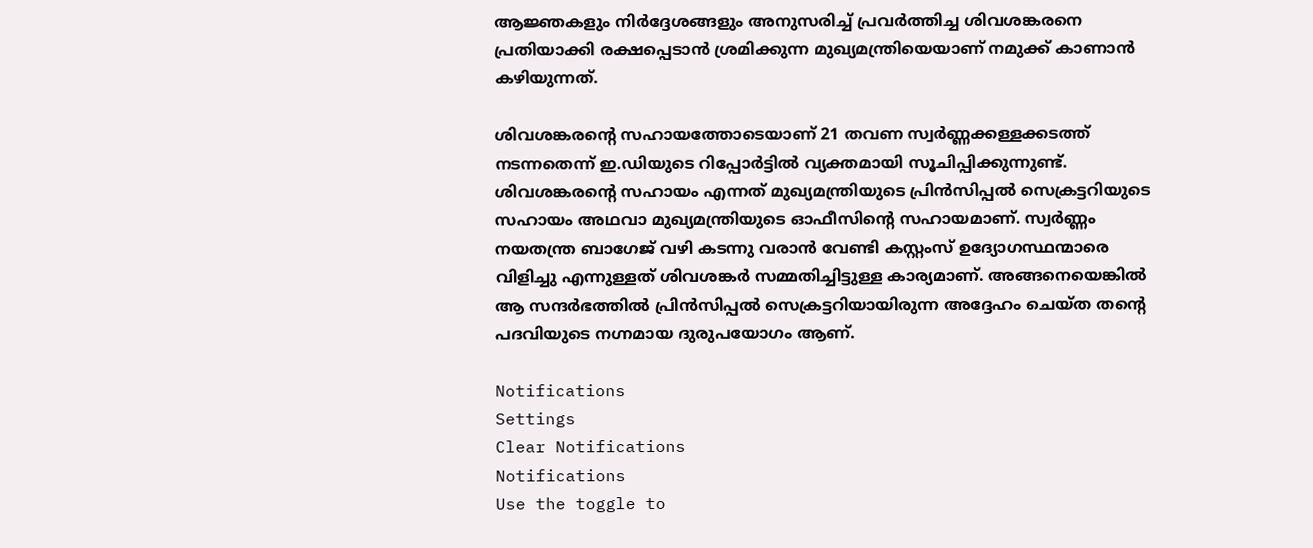ആജ്ഞകളും നിർദ്ദേശങ്ങളും അനുസരിച്ച് പ്രവർത്തിച്ച ശിവശങ്കരനെ പ്രതിയാക്കി രക്ഷപ്പെടാൻ ശ്രമിക്കുന്ന മുഖ്യമന്ത്രിയെയാണ് നമുക്ക് കാണാൻ കഴിയുന്നത്.

ശിവശങ്കരന്റെ സഹായത്തോടെയാണ് 21 തവണ സ്വർണ്ണക്കള്ളക്കടത്ത് നടന്നതെന്ന് ഇ.ഡിയുടെ റിപ്പോർട്ടിൽ വ്യക്തമായി സൂചിപ്പിക്കുന്നുണ്ട്. ശിവശങ്കരന്റെ സഹായം എന്നത് മുഖ്യമന്ത്രിയുടെ പ്രിൻസിപ്പൽ സെക്രട്ടറിയുടെ സഹായം അഥവാ മുഖ്യമന്ത്രിയുടെ ഓഫീസിന്റെ സഹായമാണ്. സ്വർണ്ണം നയതന്ത്ര ബാഗേജ് വഴി കടന്നു വരാൻ വേണ്ടി കസ്റ്റംസ് ഉദ്യോഗസ്ഥന്മാരെ വിളിച്ചു എന്നുള്ളത് ശിവശങ്കർ സമ്മതിച്ചിട്ടുള്ള കാര്യമാണ്. അങ്ങനെയെങ്കിൽ ആ സന്ദർഭത്തിൽ പ്രിൻസിപ്പൽ സെക്രട്ടറിയായിരുന്ന അദ്ദേഹം ചെയ്ത തന്റെ പദവിയുടെ നഗ്നമായ ദുരുപയോഗം ആണ്.

Notifications
Settings
Clear Notifications
Notifications
Use the toggle to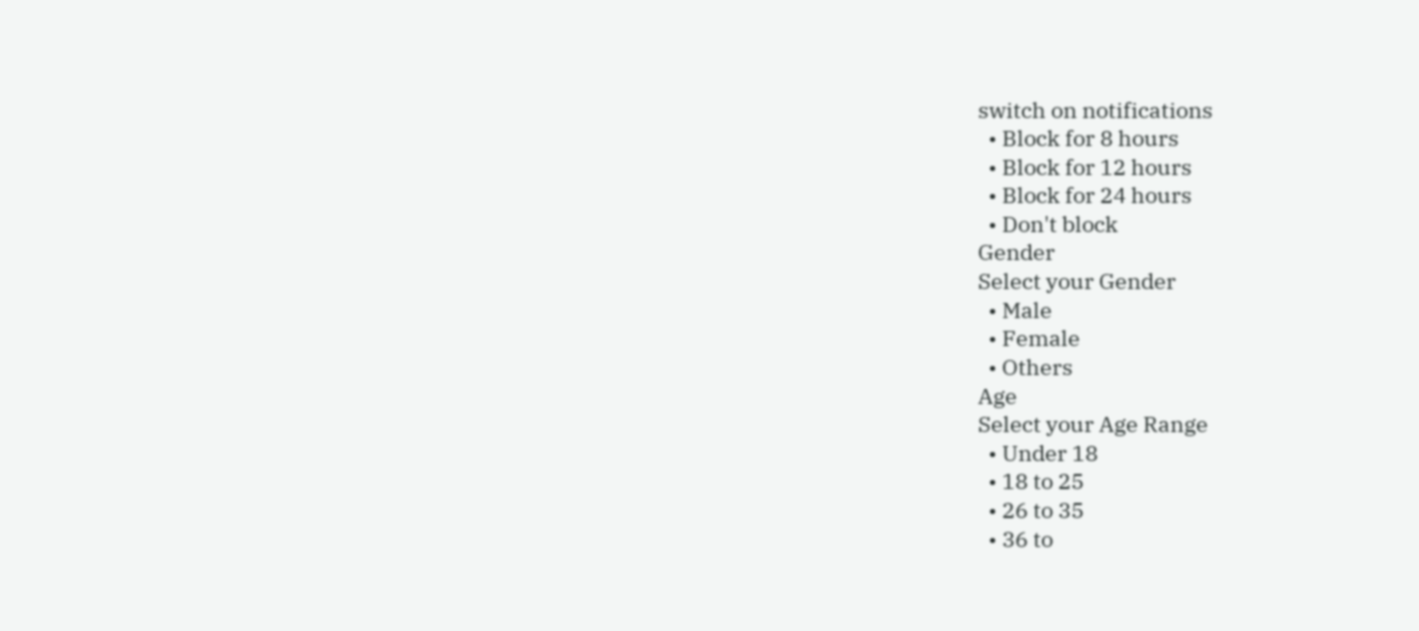switch on notifications
  • Block for 8 hours
  • Block for 12 hours
  • Block for 24 hours
  • Don't block
Gender
Select your Gender
  • Male
  • Female
  • Others
Age
Select your Age Range
  • Under 18
  • 18 to 25
  • 26 to 35
  • 36 to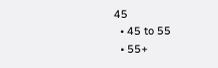45
  • 45 to 55
  • 55+